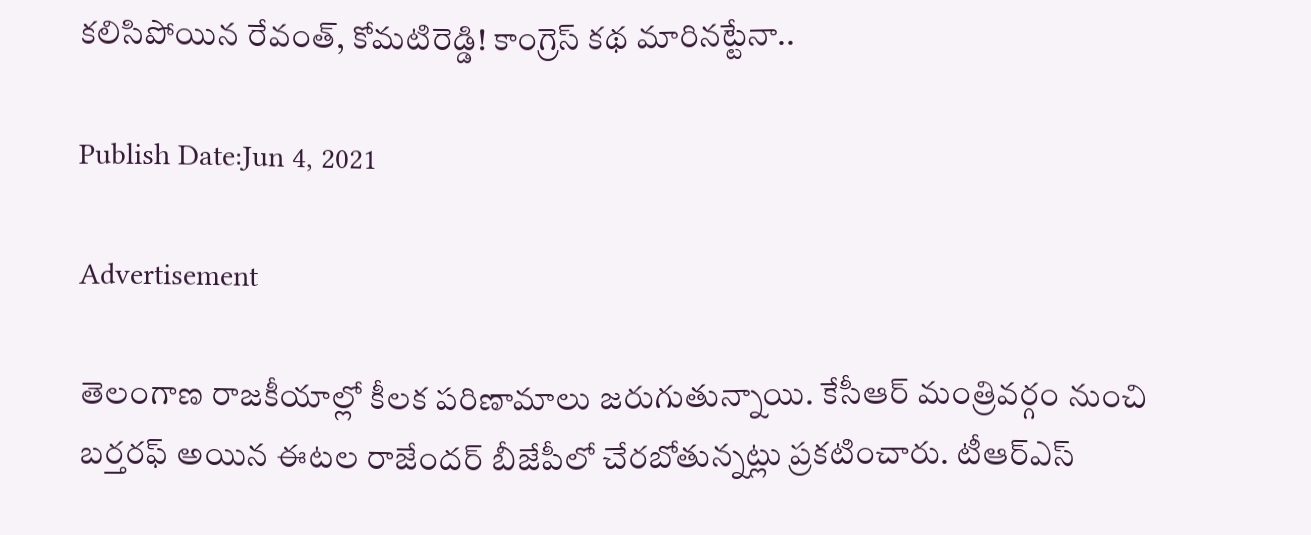కలిసిపోయిన రేవంత్, కోమటిరెడ్డి! కాంగ్రెస్ కథ మారినట్టేనా..

Publish Date:Jun 4, 2021

Advertisement

తెలంగాణ రాజకీయాల్లో కీలక పరిణామాలు జరుగుతున్నాయి. కేసీఆర్ మంత్రివర్గం నుంచి బర్తరఫ్ అయిన ఈటల రాజేందర్ బీజేపీలో చేరబోతున్నట్లు ప్రకటించారు. టీఆర్ఎస్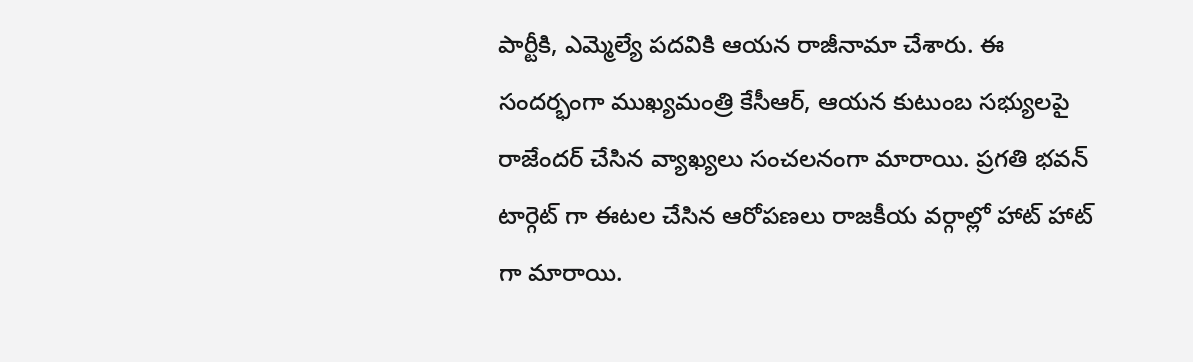పార్టీకి, ఎమ్మెల్యే పదవికి ఆయన రాజీనామా చేశారు. ఈ సందర్భంగా ముఖ్యమంత్రి కేసీఆర్, ఆయన కుటుంబ సభ్యులపై రాజేందర్ చేసిన వ్యాఖ్యలు సంచలనంగా మారాయి. ప్రగతి భవన్ టార్గెట్ గా ఈటల చేసిన ఆరోపణలు రాజకీయ వర్గాల్లో హాట్ హాట్ గా మారాయి.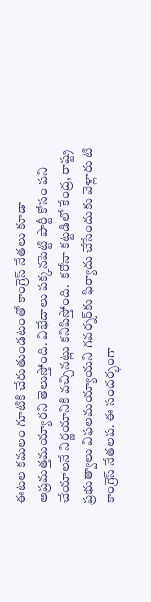ఈటల కమలం గూటికి చేరుతుండటంతో కాంగ్రెస్ నేతలు కూడా అప్రమత్తమయ్యారని తెలుస్తోంది. విభేదాలు పక్కనపెట్టి పార్టీ కోసం పని చేయాలనే నిర్ణయానికి వచ్చినట్లు కనిపిస్తోంది.  కరోనా కట్టడిలో కేంద్ర, రాష్ట్ర ప్రభుత్వాలు విఫలమయ్యాయని గవర్నర్‌కు ఫిర్యాదు చేసేందుకు వెళ్లారు టి కాంగ్రెస్ నేతలప. ఈ సందర్భంగా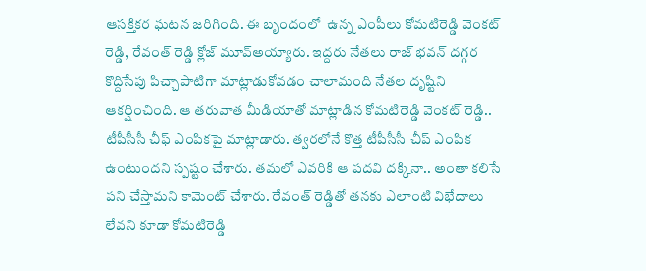ఆసక్తికర ఘటన జరిగింది. ఈ బృందంలో  ఉన్న ఎంపీలు కోమటిరెడ్డి వెంకట్ రెడ్డి, రేవంత్ రెడ్డి క్లోజ్ మూవ్అయ్యారు. ఇద్దరు నేతలు రాజ్ భవన్ దగ్గర కొద్దిసేపు పిచ్చాపాటిగా మాట్లాడుకోవడం చాలామంది నేతల దృష్టిని ఆకర్షించింది. ఆ తరువాత మీడియాతో మాట్లాడిన కోమటిరెడ్డి వెంకట్ రెడ్డి.. టీపీసీసీ చీఫ్ ఎంపికపై మాట్లాడారు. త్వరలోనే కొత్త టీపీసీసీ చీప్ ఎంపిక ఉంటుందని స్పష్టం చేశారు. తమలో ఎవరికి ఆ పదవి దక్కినా.. అంతా కలిసే పని చేస్తామని కామెంట్ చేశారు. రేవంత్ రెడ్డితో తనకు ఎలాంటి విభేదాలు లేవని కూడా కోమటిరెడ్డి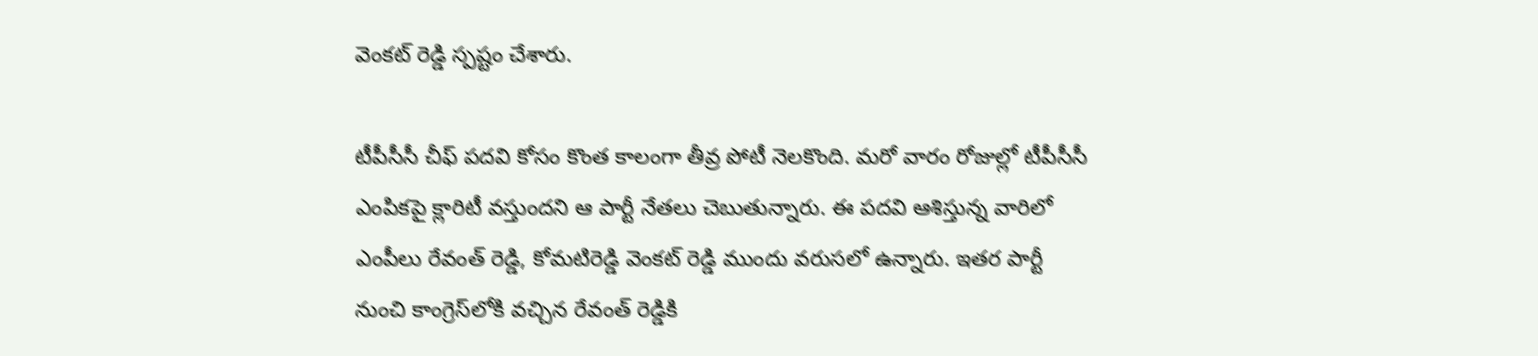వెంకట్ రెడ్డి స్పష్టం చేశారు.

టీపీసీసీ చీఫ్ పదవి కోసం కొంత కాలంగా తీవ్ర పోటీ నెలకొంది. మరో వారం రోజుల్లో టీపీసీసీ ఎంపికపై క్లారిటీ వస్తుందని ఆ పార్టీ నేతలు చెబుతున్నారు. ఈ పదవి ఆశిస్తున్న వారిలో ఎంపీలు రేవంత్ రెడ్డి, కోమటిరెడ్డి వెంకట్ రెడ్డి ముందు వరుసలో ఉన్నారు. ఇతర పార్టీ నుంచి కాంగ్రెస్‌లోకి వచ్చిన రేవంత్ రెడ్డికి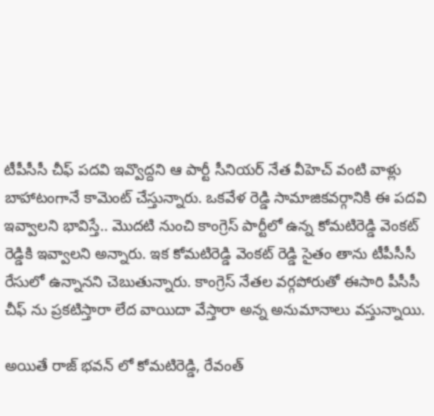టీపీసీసీ చీఫ్ పదవి ఇవ్వొద్దని ఆ పార్టీ సీనియర్ నేత వీహెచ్ వంటి వాళ్లు బాహాటంగానే కామెంట్ చేస్తున్నారు. ఒకవేళ రెడ్డి సామాజికవర్గానికి ఈ పదవి ఇవ్వాలని భావిస్తే.. మొదటి నుంచి కాంగ్రెస్ పార్టీలో ఉన్న కోమటిరెడ్డి వెంకట్ రెడ్డికి ఇవ్వాలని అన్నారు. ఇక కోమటిరెడ్డి వెంకట్ రెడ్డి సైతం తాను టీపీసీసీ రేసులో ఉన్నానని చెబుతున్నారు. కాంగ్రెస్ నేతల వర్గపోరుతో ఈసారి పీసీసీ చీఫ్ ను ప్రకటిస్తారా లేద వాయిదా వేస్తారా అన్న అనుమానాలు వస్తున్నాయి.

అయితే రాజ్ భవన్ లో కోమటిరెడ్డి, రేవంత్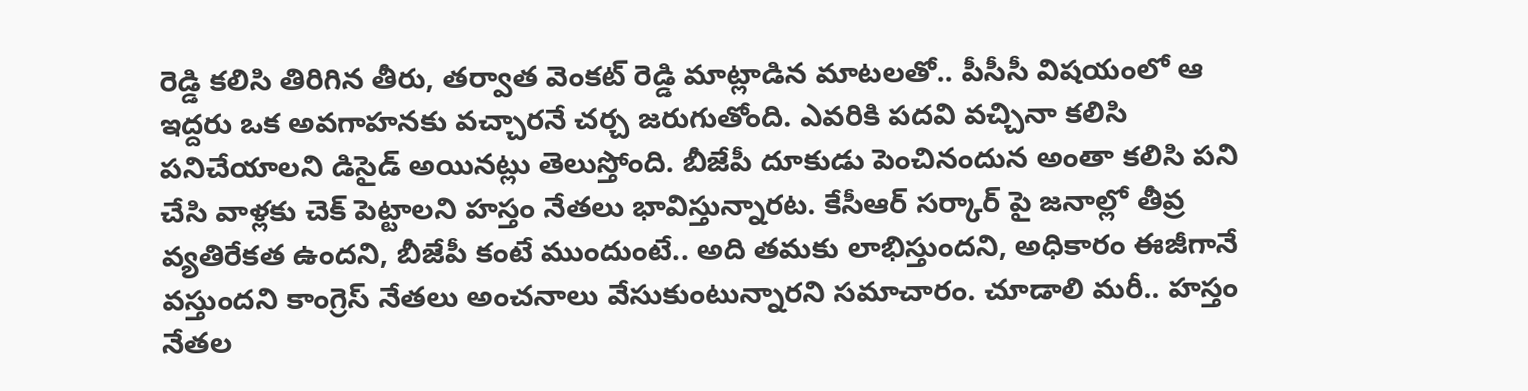రెడ్డి కలిసి తిరిగిన తీరు, తర్వాత వెంకట్ రెడ్డి మాట్లాడిన మాటలతో.. పీసీసీ విషయంలో ఆ ఇద్దరు ఒక అవగాహనకు వచ్చారనే చర్చ జరుగుతోంది. ఎవరికి పదవి వచ్చినా కలిసి పనిచేయాలని డిసైడ్ అయినట్లు తెలుస్తోంది. బీజేపీ దూకుడు పెంచినందున అంతా కలిసి పని చేసి వాళ్లకు చెక్ పెట్టాలని హస్తం నేతలు భావిస్తున్నారట. కేసీఆర్ సర్కార్ పై జనాల్లో తీవ్ర వ్యతిరేకత ఉందని, బీజేపీ కంటే ముందుంటే.. అది తమకు లాభిస్తుందని, అధికారం ఈజీగానే వస్తుందని కాంగ్రెస్ నేతలు అంచనాలు వేసుకుంటున్నారని సమాచారం. చూడాలి మరీ.. హస్తం నేతల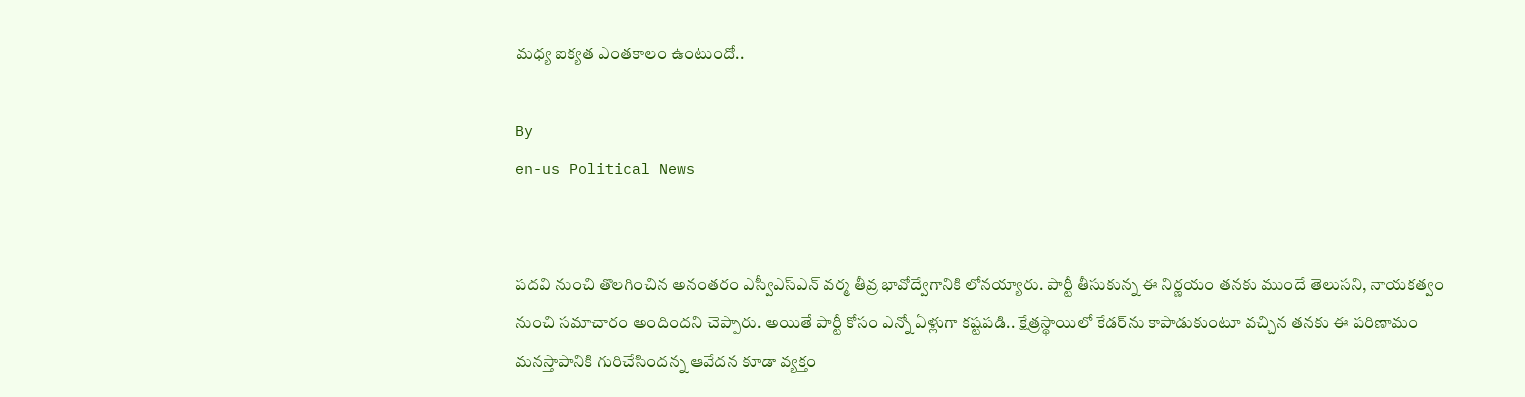మధ్య ఐక్యత ఎంతకాలం ఉంటుందో..

By
en-us Political News


పదవి నుంచి తొలగించిన అనంతరం ఎస్వీఎస్ఎన్ వర్మ తీవ్ర భావోద్వేగానికి లోనయ్యారు. పార్టీ తీసుకున్న ఈ నిర్ణయం తనకు ముందే తెలుసని, నాయకత్వం నుంచి సమాచారం అందిందని చెప్పారు. అయితే పార్టీ కోసం ఎన్నో ఏళ్లుగా కష్టపడి.. క్షేత్రస్థాయిలో కేడర్‌ను కాపాడుకుంటూ వచ్చిన తనకు ఈ పరిణామం మనస్తాపానికి గురిచేసిందన్న ఆవేదన కూడా వ్యక్తం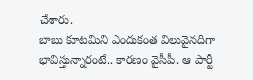చేశారు.
బాబు కూటమిని ఎందుకంత విలువైన‌దిగా భావిస్తున్నారంటే.. కారణం వైసీపీ. ఆ పార్టీ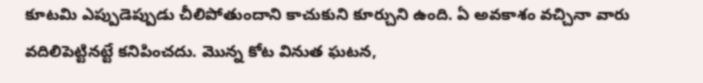కూట‌మి ఎప్పుడెప్పుడు చీలిపోతుందాని కాచుకుని కూర్చుని ఉంది. ఏ అవ‌కాశం వ‌చ్చినా వారు వ‌దిలిపెట్టినట్టే క‌నిపించ‌దు. మొన్న కోట వినుత ఘ‌ట‌న‌,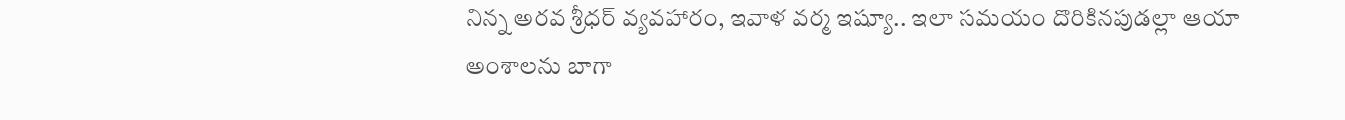నిన్న అర‌వ శ్రీధ‌ర్ వ్య‌వ‌హారం, ఇవాళ వ‌ర్మ ఇష్యూ.. ఇలా స‌మ‌యం దొరికిన‌పుడ‌ల్లా ఆయా అంశాల‌ను బాగా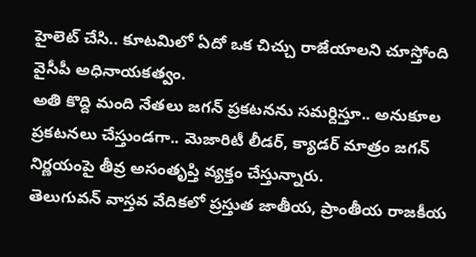హైలెట్ చేసి.. కూట‌మిలో ఏదో ఒక చిచ్చు రాజేయాల‌ని చూస్తోంది వైసీపీ అధినాయ‌క‌త్వం.
అతి కొద్ది మంది నేతలు జగన్ ప్రకటనను సమర్దిస్తూ.. అనుకూల ప్రకటనలు చేస్తుండగా.. మెజారిటీ లీడర్, క్యాడర్ మాత్రం జగన్ నిర్ణయంపై తీవ్ర అసంతృప్తి వ్యక్తం చేస్తున్నారు.
తెలుగువన్ వాస్తవ వేదికలో ప్రస్తుత జాతీయ, ప్రాంతీయ రాజకీయ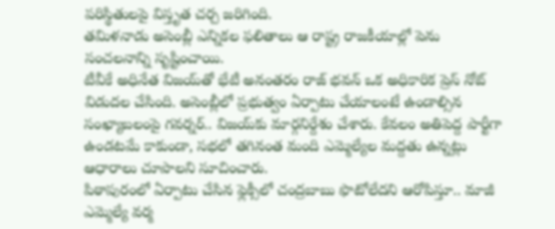పరిస్థితులపై విస్తృత చర్చ జరిగింది.
తమిళనాడు అసెంబ్లీ ఎన్నికల ఫలితాలు ఆ రాష్ట్ర రాజకీయాల్లో పెను సంచలనాన్ని సృష్టించాయి.
టీవీకే అధినేత విజయ్‌తో భేటీ అనంతరం రాజ్ భవన్ ఒక అధికారిక ప్రెస్ నోట్ విడుదల చేసింది. అసెంబ్లీలో ప్రభుత్వం ఏర్పాటు చేయాలంటే ఉండాల్సిన సంఖ్యాబలంపై గవర్నర్.. విజయ్‌కు మార్గనిర్దేశం చేశారు. కేవలం అతిపెద్ద పార్టీగా ఉండటమే కాకుండా, సభలో తగినంత మంది ఎమ్మెల్యేల మద్దతు ఉన్నట్లు ఆధారాలు చూపాలని సూచించారు.
పిఠాపురంలో ఏర్పాటు చేసిన ఫ్లెక్సీలో చంద్ర‌బాబు ఫొటోలేద‌ని ఆరోపిస్తూ.. మాజీ ఎమ్మెల్యే వ‌ర్మ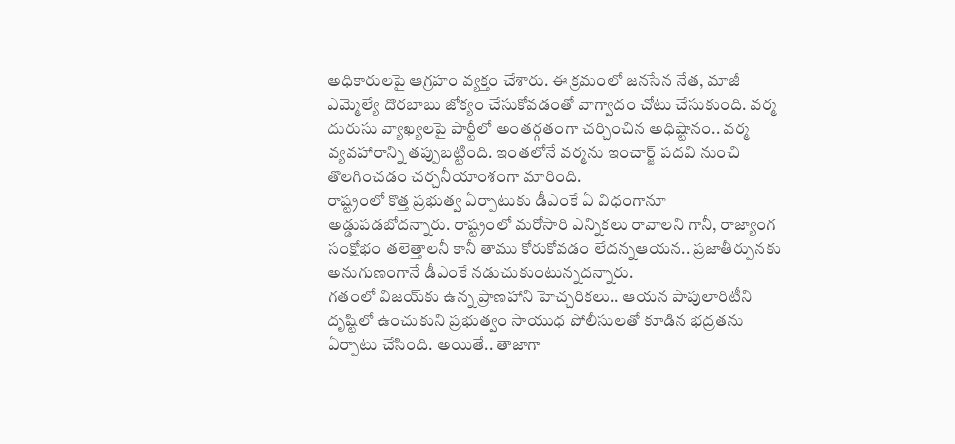అధికారుల‌పై ఆగ్ర‌హం వ్య‌క్తం చేశారు. ఈ క్ర‌మంలో జ‌న‌సేన నేత‌, మాజీ ఎమ్మెల్యే దొర‌బాబు జోక్యం చేసుకోవ‌డంతో వాగ్వాదం చోటు చేసుకుంది. వ‌ర్మ దురుసు వ్యాఖ్య‌ల‌పై పార్టీలో అంత‌ర్గ‌తంగా చ‌ర్చించిన అధిష్టానం.. వ‌ర్మ వ్య‌వ‌హారాన్ని త‌ప్పుబ‌ట్టింది. ఇంతలోనే వర్మను ఇంచార్జ్ పదవి నుంచి తొలగించడం చర్చనీయాంశంగా మారింది.
రాష్ట్రంలో కొత్త ప్రభుత్వ ఏర్పాటుకు డీఎంకే ఏ విధంగానూ అడ్డుపడబోదన్నారు. రాష్ట్రంలో మరోసారి ఎన్నికలు రావాలని గానీ, రాజ్యాంగ సంక్షోభం తలెత్తాలనీ కానీ తాము కోరుకోవడం లేదన్నఆయన.. ప్రజాతీర్పునకు అనుగుణంగానే డీఎంకే నడుచుకుంటున్నదన్నారు.
గతంలో విజయ్‌కు ఉన్న ప్రాణహాని హెచ్చరికలు.. ఆయన పాపులారిటీని దృష్టిలో ఉంచుకుని ప్రభుత్వం సాయుధ పోలీసులతో కూడిన భద్రతను ఏర్పాటు చేసింది. అయితే.. తాజాగా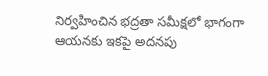నిర్వహించిన భద్రతా సమీక్షలో భాగంగా ఆయనకు ఇకపై అదనపు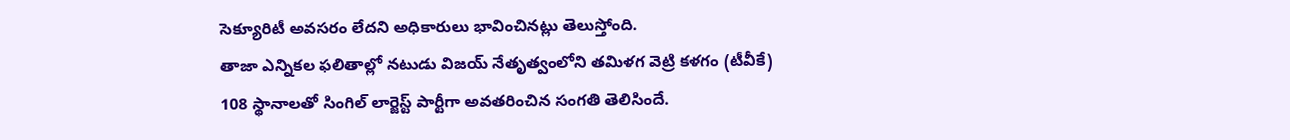సెక్యూరిటీ అవసరం లేదని అధికారులు భావించినట్లు తెలుస్తోంది.
తాజా ఎన్నికల ఫలితాల్లో నటుడు విజయ్ నేతృత్వంలోని తమిళగ వెట్రి కళగం (టీవీకే) 108 స్థానాలతో సింగిల్ లార్జెస్ట్ పార్టీగా అవతరించిన సంగతి తెలిసిందే.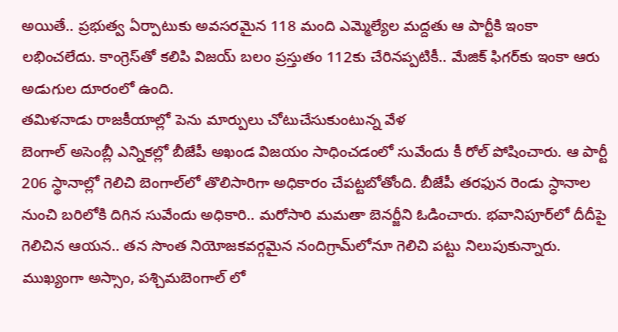అయితే.. ప్రభుత్వ ఏర్పాటుకు అవసరమైన 118 మంది ఎమ్మెల్యేల మద్దతు ఆ పార్టీకి ఇంకా లభించలేదు. కాంగ్రెస్‌తో కలిపి విజయ్ బలం ప్రస్తుతం 112కు చేరినప్పటికీ.. మేజిక్ ఫిగర్‌కు ఇంకా ఆరు అడుగుల దూరంలో ఉంది.
తమిళనాడు రాజకీయాల్లో పెను మార్పులు చోటుచేసుకుంటున్న వేళ
బెంగాల్ అసెంబ్లీ ఎన్నికల్లో బీజేపీ అఖండ విజయం సాధించడంలో సువేందు కీ రోల్ పోషించారు. ఆ పార్టీ 206 స్థానాల్లో గెలిచి బెంగాల్‌లో తొలిసారిగా అధికారం చేపట్టబోతోంది. బీజేపీ తరఫున రెండు స్ధానాల నుంచి బరిలోకి దిగిన సువేందు అధికారి.. మరోసారి మమతా బెనర్జీని ఓడించారు. భవానిపూర్‌లో దీదీపై గెలిచిన ఆయన.. తన సొంత నియోజకవర్గమైన నందిగ్రామ్‌లోనూ గెలిచి పట్టు నిలుపుకున్నారు.
ముఖ్యంగా అస్సాం, పశ్చిమబెంగాల్ లో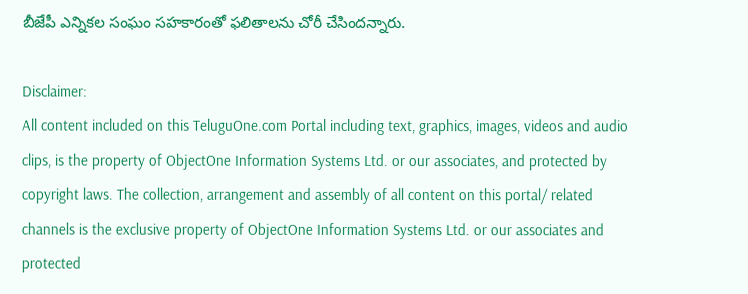బీజేపీ ఎన్నికల సంఘం సహకారంతో ఫలితాలను చోరీ చేసిందన్నారు.

Disclaimer:
All content included on this TeluguOne.com Portal including text, graphics, images, videos and audio clips, is the property of ObjectOne Information Systems Ltd. or our associates, and protected by copyright laws. The collection, arrangement and assembly of all content on this portal/ related channels is the exclusive property of ObjectOne Information Systems Ltd. or our associates and protected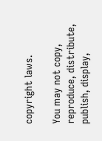copyright laws.

You may not copy, reproduce, distribute, publish, display,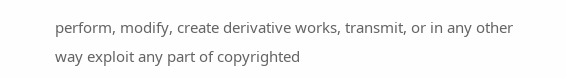perform, modify, create derivative works, transmit, or in any other way exploit any part of copyrighted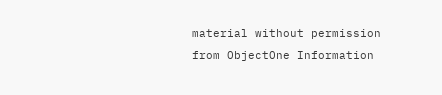material without permission from ObjectOne Information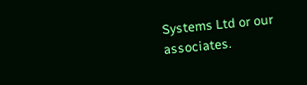Systems Ltd or our associates.